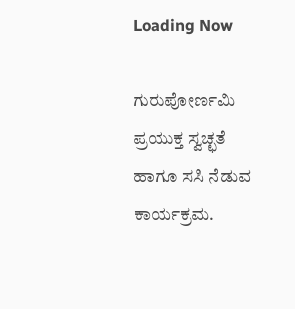Loading Now

ಗುರುಪೋರ್ಣಮಿ ಪ್ರಯುಕ್ತ ಸ್ವಚ್ಛತೆ ಹಾಗೂ ಸಸಿ ನೆಡುವ ಕಾರ್ಯಕ್ರಮ.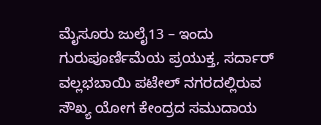ಮೈಸೂರು ಜುಲೈ13 – ಇಂದು ಗುರುಪೂರ್ಣಿಮೆಯ ಪ್ರಯುಕ್ತ, ಸರ್ದಾರ್ ವಲ್ಲಭಬಾಯಿ ಪಟೇಲ್ ನಗರದಲ್ಲಿರುವ ಸೌಖ್ಯ ಯೋಗ ಕೇಂದ್ರದ ಸಮುದಾಯ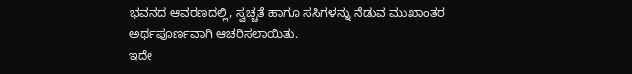ಭವನದ ಆವರಣದಲ್ಲಿ, ಸ್ವಚ್ಚತೆ ಹಾಗೂ ಸಸಿಗಳನ್ನು ನೆಡುವ ಮುಖಾಂತರ ಅರ್ಥಪೂರ್ಣವಾಗಿ ಆಚರಿಸಲಾಯಿತು.
ಇದೇ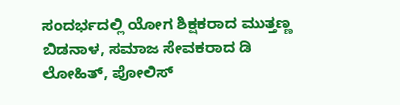ಸಂದರ್ಭದಲ್ಲಿ ಯೋಗ ಶಿಕ್ಷಕರಾದ ಮುತ್ತಣ್ಣ ಬಿಡನಾಳ, ಸಮಾಜ ಸೇವಕರಾದ ಡಿ ಲೋಹಿತ್, ಪೋಲಿಸ್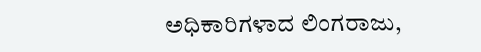ಅಧಿಕಾರಿಗಳಾದ ಲಿಂಗರಾಜು,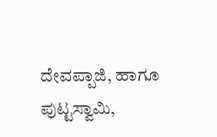ದೇವಪ್ಪಾಜಿ, ಹಾಗೂ ಪುಟ್ಟಸ್ವಾಮಿ,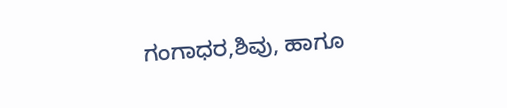ಗಂಗಾಧರ,ಶಿವು, ಹಾಗೂ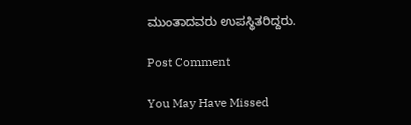ಮುಂತಾದವರು ಉಪಸ್ಥಿತರಿದ್ದರು.

Post Comment

You May Have Missed